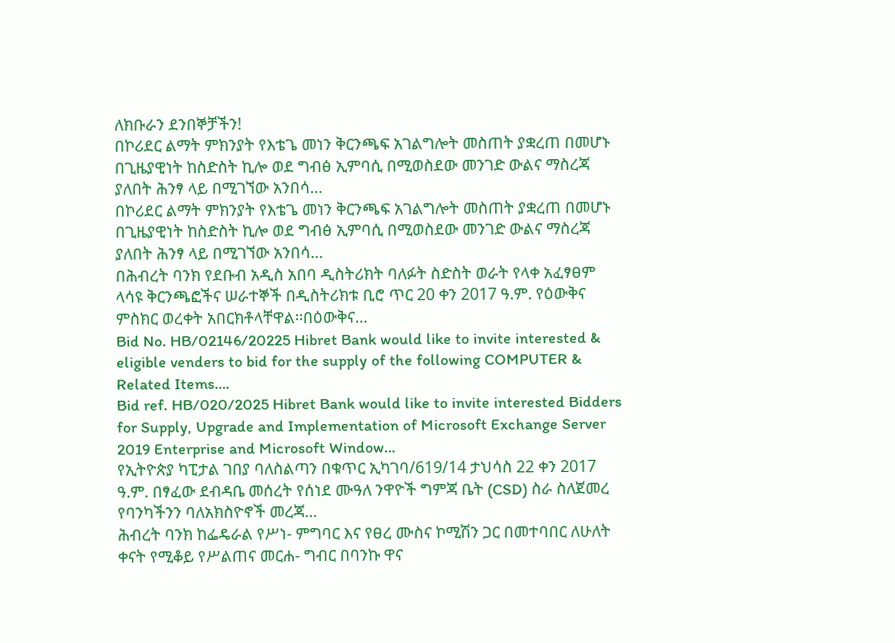ለክቡራን ደንበኞቻችን!
በኮሪደር ልማት ምክንያት የእቴጌ መነን ቅርንጫፍ አገልግሎት መስጠት ያቋረጠ በመሆኑ በጊዜያዊነት ከስድስት ኪሎ ወደ ግብፅ ኢምባሲ በሚወስደው መንገድ ውልና ማስረጃ ያለበት ሕንፃ ላይ በሚገኘው አንበሳ…
በኮሪደር ልማት ምክንያት የእቴጌ መነን ቅርንጫፍ አገልግሎት መስጠት ያቋረጠ በመሆኑ በጊዜያዊነት ከስድስት ኪሎ ወደ ግብፅ ኢምባሲ በሚወስደው መንገድ ውልና ማስረጃ ያለበት ሕንፃ ላይ በሚገኘው አንበሳ…
በሕብረት ባንክ የደቡብ አዲስ አበባ ዲስትሪክት ባለፉት ስድስት ወራት የላቀ አፈፃፀም ላሳዩ ቅርንጫፎችና ሠራተኞች በዲስትሪክቱ ቢሮ ጥር 20 ቀን 2017 ዓ.ም. የዕውቅና ምስክር ወረቀት አበርክቶላቸዋል፡፡በዕውቅና…
Bid No. HB/02146/20225 Hibret Bank would like to invite interested & eligible venders to bid for the supply of the following COMPUTER & Related Items….
Bid ref. HB/020/2025 Hibret Bank would like to invite interested Bidders for Supply, Upgrade and Implementation of Microsoft Exchange Server 2019 Enterprise and Microsoft Window…
የኢትዮጵያ ካፒታል ገበያ ባለስልጣን በቁጥር ኢካገባ/619/14 ታህሳስ 22 ቀን 2017 ዓ.ም. በፃፈው ደብዳቤ መሰረት የሰነደ ሙዓለ ንዋዮች ግምጃ ቤት (CSD) ስራ ስለጀመረ የባንካችንን ባለአክስዮኖች መረጃ…
ሕብረት ባንክ ከፌዴራል የሥነ- ምግባር እና የፀረ ሙስና ኮሚሽን ጋር በመተባበር ለሁለት ቀናት የሚቆይ የሥልጠና መርሐ- ግብር በባንኩ ዋና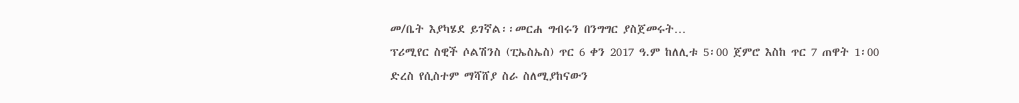መ/ቤት እያካሄደ ይገኛል፡፡መርሐ ግብሩን በንግግር ያስጀመሩት…
ፕሪሚየር ስዊች ሶልሽንስ (ፒኤስኤስ) ጥር 6 ቀን 2017 ዓ.ም ከለሊቱ 5፡00 ጀምሮ እስከ ጥር 7 ጠዋት 1፡00 ድረስ የሲስተም ማሻሸያ ስራ ስለሚያከናውን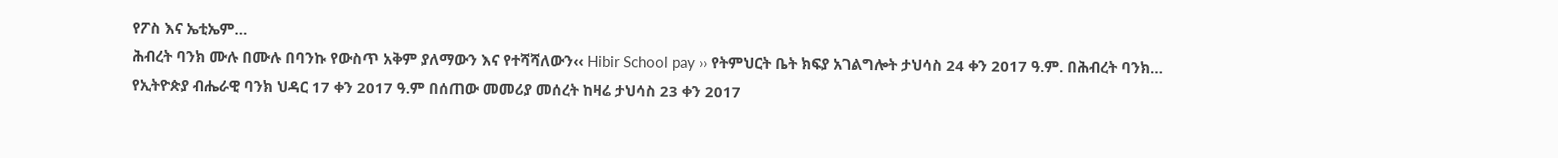የፖስ እና ኤቲኤም…
ሕብረት ባንክ ሙሉ በሙሉ በባንኩ የውስጥ አቅም ያለማውን እና የተሻሻለውን‹‹ Hibir School pay ›› የትምህርት ቤት ክፍያ አገልግሎት ታህሳስ 24 ቀን 2017 ዓ.ም. በሕብረት ባንክ…
የኢትዮጵያ ብሔራዊ ባንክ ህዳር 17 ቀን 2017 ዓ.ም በሰጠው መመሪያ መሰረት ከዛሬ ታህሳስ 23 ቀን 2017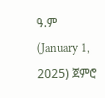ዓ.ም (January 1, 2025) ጀምሮ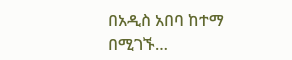በአዲስ አበባ ከተማ በሚገኙ…